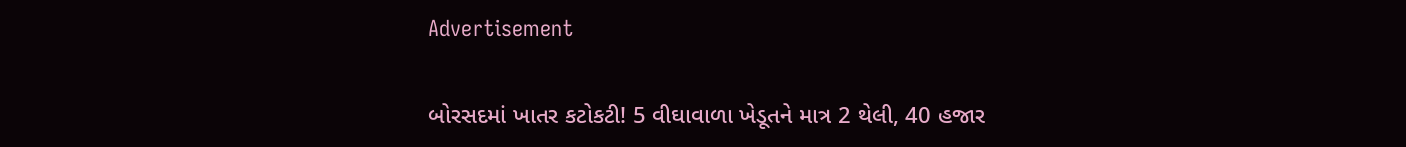Advertisement

બોરસદમાં ખાતર કટોકટી! 5 વીઘાવાળા ખેડૂતને માત્ર 2 થેલી, 40 હજાર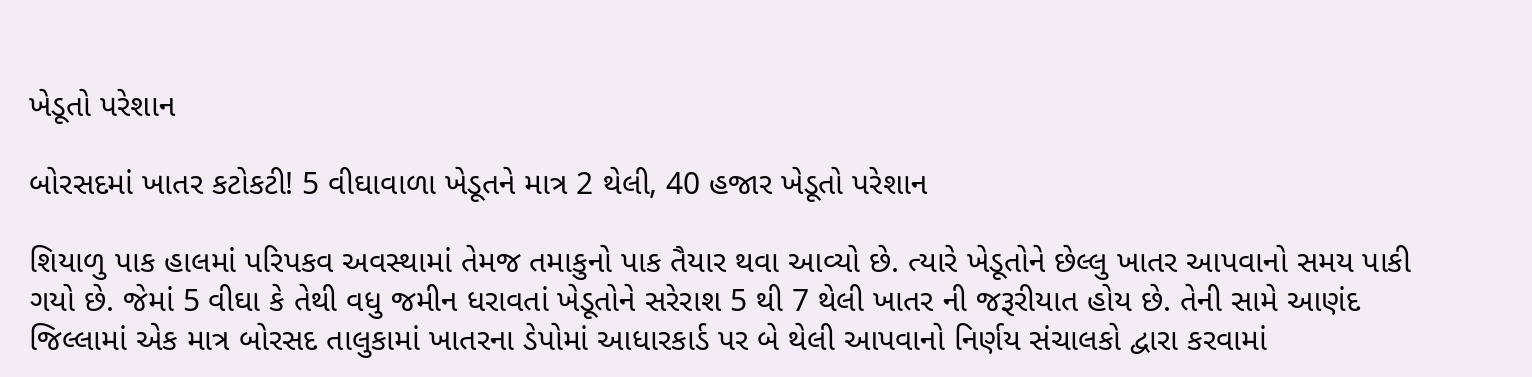ખેડૂતો પરેશાન

બોરસદમાં ખાતર કટોકટી! 5 વીઘાવાળા ખેડૂતને માત્ર 2 થેલી, 40 હજાર ખેડૂતો પરેશાન

શિયાળુ પાક હાલમાં પરિપકવ અવસ્થામાં તેમજ તમાકુનો પાક તૈયાર થવા આવ્યો છે. ત્યારે ખેડૂતોને છેલ્લુ ખાતર આપવાનો સમય પાકી ગયો છે. જેમાં 5 વીઘા કે તેથી વધુ જમીન ધરાવતાં ખેડૂતોને સરેરાશ 5 થી 7 થેલી ખાતર ની જરૂરીયાત હોય છે. તેની સામે આણંદ જિલ્લામાં એક માત્ર બોરસદ તાલુકામાં ખાતરના ડેપોમાં આધારકાર્ડ પર બે થેલી આપવાનો નિર્ણય સંચાલકો દ્વારા કરવામાં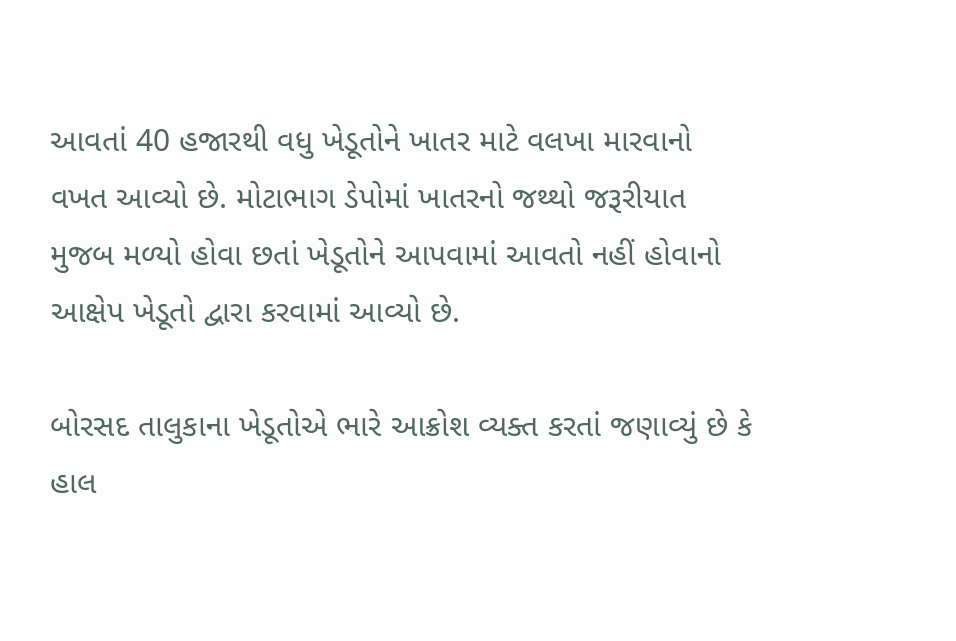આવતાં 40 હજારથી વધુ ખેડૂતોને ખાતર માટે વલખા મારવાનો વખત આવ્યો છે. મોટાભાગ ડેપોમાં ખાતરનો જથ્થો જરૂરીયાત મુજબ મળ્યો હોવા છતાં ખેડૂતોને આપવામાં આવતો નહીં હોવાનો આક્ષેપ ખેડૂતો દ્વારા કરવામાં આવ્યો છે.

બોરસદ તાલુકાના ખેડૂતોએ ભારે આક્રોશ વ્યક્ત કરતાં જણાવ્યું છે કે હાલ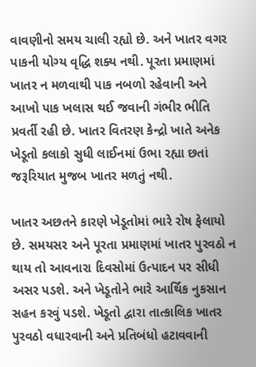વાવણીનો સમય ચાલી રહ્યો છે. અને ખાતર વગર પાકની યોગ્ય વૃદ્ધિ શક્ય નથી. પૂરતા પ્રમાણમાં ખાતર ન મળવાથી પાક નબળો રહેવાની અને આખો પાક ખલાસ થઈ જવાની ગંભીર ભીતિ પ્રવર્તી રહી છે. ખાતર વિતરણ કેન્દ્રો ખાતે અનેક ખેડૂતો કલાકો સુધી લાઈનમાં ઉભા રહ્યા છતાં જરૂરિયાત મુજબ ખાતર મળતું નથી.

ખાતર અછતને કારણે ખેડૂતોમાં ભારે રોષ ફેલાયો છે. સમયસર અને પૂરતા પ્રમાણમાં ખાતર પુરવઠો ન થાય તો આવનારા દિવસોમાં ઉત્પાદન પર સીધી અસર પડશે. અને ખેડૂતોને ભારે આર્થિક નુકસાન સહન કરવું પડશે. ખેડૂતો દ્વારા તાત્કાલિક ખાતર પુરવઠો વધારવાની અને પ્રતિબંધો હટાવવાની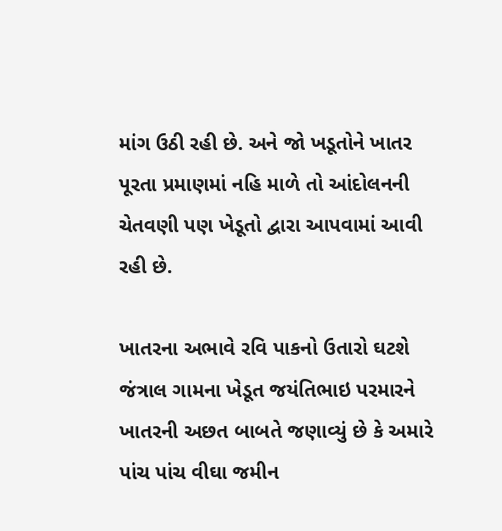માંગ ઉઠી રહી છે. અને જો ખડૂતોને ખાતર પૂરતા પ્રમાણમાં નહિ માળે તો આંદોલનની ચેતવણી પણ ખેડૂતો દ્વારા આપવામાં આવી રહી છે.

ખાતરના અભાવે રવિ પાકનો ઉતારો ઘટશે જંત્રાલ ગામના ખેડૂત જયંતિભાઇ પરમારને ખાતરની અછત બાબતે જણાવ્યું છે કે અમારે પાંચ પાંચ વીઘા જમીન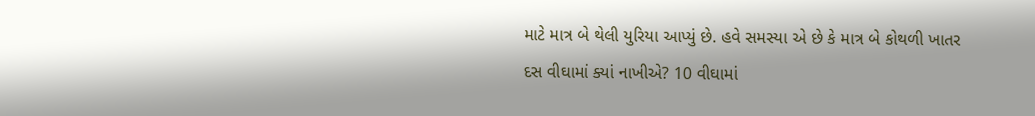માટે માત્ર બે થેલી યુરિયા આપ્યું છે. હવે સમસ્યા એ છે કે માત્ર બે કોથળી ખાતર દસ વીઘામાં ક્યાં નાખીએ? 10 વીઘામાં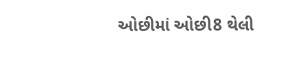ઓછીમાં ઓછી8 થેલી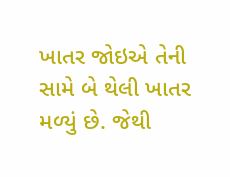ખાતર જોઇએ તેની સામે બે થેલી ખાતર મળ્યું છે. જેથી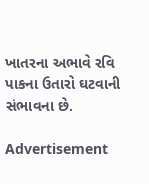ખાતરના અભાવે રવિ પાકના ઉતારો ઘટવાની સંભાવના છે.

Advertisement